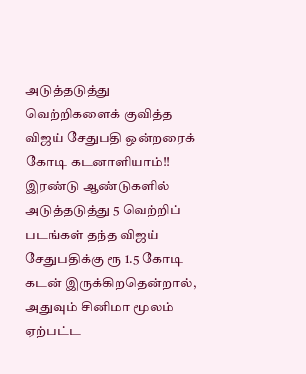அடுத்தடுத்து வெற்றிகளைக் குவித்த விஜய் சேதுபதி ஒன்றரைக் கோடி கடனாளியாம்!!
இரண்டு ஆண்டுகளில் அடுத்தடுத்து 5 வெற்றிப் படங்கள் தந்த விஜய் சேதுபதிக்கு ரூ 1.5 கோடி கடன் இருக்கிறதென்றால், அதுவும் சினிமா மூலம் ஏற்பட்ட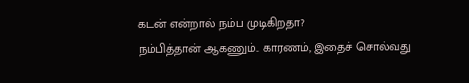கடன் என்றால் நம்ப முடிகிறதா?
நம்பித்தான் ஆகணும்.. காரணம், இதைச் சொல்வது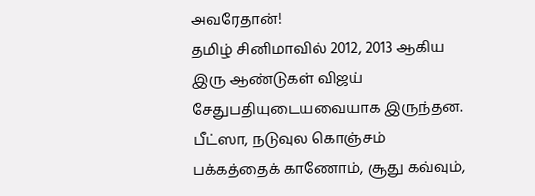அவரேதான்!
தமிழ் சினிமாவில் 2012, 2013 ஆகிய இரு ஆண்டுகள் விஜய் சேதுபதியுடையவையாக இருந்தன. பீட்ஸா, நடுவுல கொஞ்சம் பக்கத்தைக் காணோம், சூது கவ்வும்,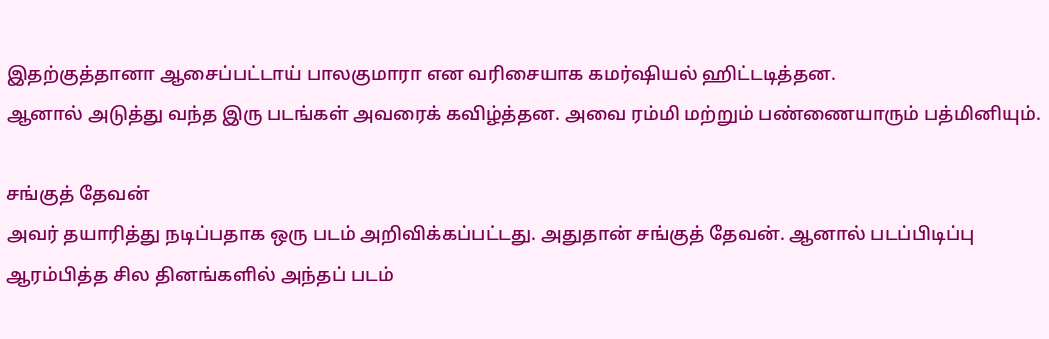இதற்குத்தானா ஆசைப்பட்டாய் பாலகுமாரா என வரிசையாக கமர்ஷியல் ஹிட்டடித்தன.
ஆனால் அடுத்து வந்த இரு படங்கள் அவரைக் கவிழ்த்தன. அவை ரம்மி மற்றும் பண்ணையாரும் பத்மினியும்.

சங்குத் தேவன்
அவர் தயாரித்து நடிப்பதாக ஒரு படம் அறிவிக்கப்பட்டது. அதுதான் சங்குத் தேவன். ஆனால் படப்பிடிப்பு ஆரம்பித்த சில தினங்களில் அந்தப் படம்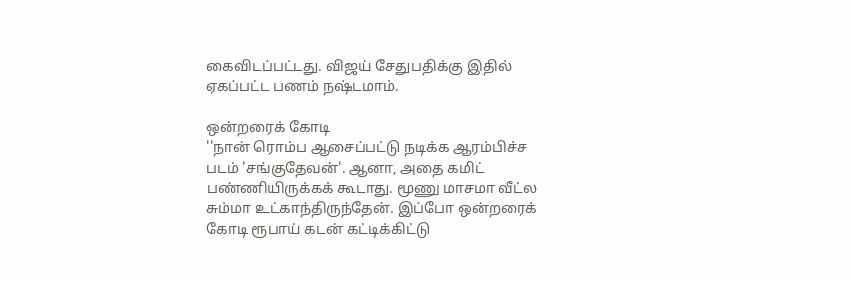கைவிடப்பட்டது. விஜய் சேதுபதிக்கு இதில் ஏகப்பட்ட பணம் நஷ்டமாம்.

ஒன்றரைக் கோடி
''நான் ரொம்ப ஆசைப்பட்டு நடிக்க ஆரம்பிச்ச படம் 'சங்குதேவன்'. ஆனா, அதை கமிட் பண்ணியிருக்கக் கூடாது. மூணு மாசமா வீட்ல சும்மா உட்காந்திருந்தேன். இப்போ ஒன்றரைக் கோடி ரூபாய் கடன் கட்டிக்கிட்டு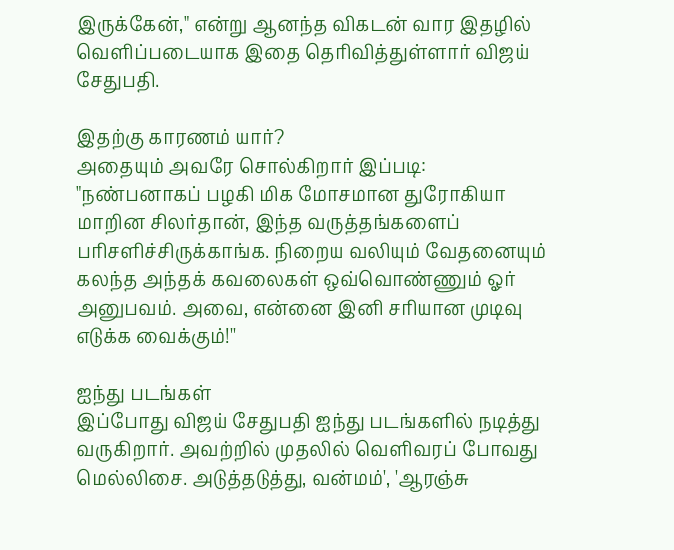இருக்கேன்," என்று ஆனந்த விகடன் வார இதழில் வெளிப்படையாக இதை தெரிவித்துள்ளார் விஜய் சேதுபதி.

இதற்கு காரணம் யார்?
அதையும் அவரே சொல்கிறார் இப்படி:
"நண்பனாகப் பழகி மிக மோசமான துரோகியா மாறின சிலர்தான், இந்த வருத்தங்களைப் பரிசளிச்சிருக்காங்க. நிறைய வலியும் வேதனையும் கலந்த அந்தக் கவலைகள் ஒவ்வொண்ணும் ஓர் அனுபவம். அவை, என்னை இனி சரியான முடிவு எடுக்க வைக்கும்!''

ஐந்து படங்கள்
இப்போது விஜய் சேதுபதி ஐந்து படங்களில் நடித்து வருகிறார். அவற்றில் முதலில் வெளிவரப் போவது மெல்லிசை. அடுத்தடுத்து, வன்மம்', 'ஆரஞ்சு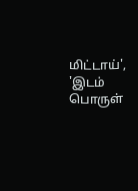மிட்டாய்', 'இடம் பொருள்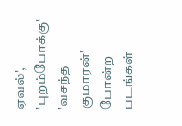ஏவல்', 'புறம்போக்கு' 'வசந்த குமாரன்' போன்ற படங்கள்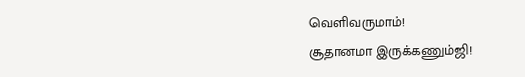வெளிவருமாம்!
சூதானமா இருக்கணும்ஜி!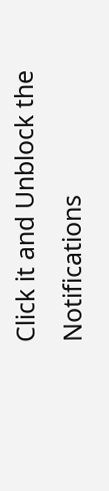Click it and Unblock the Notifications